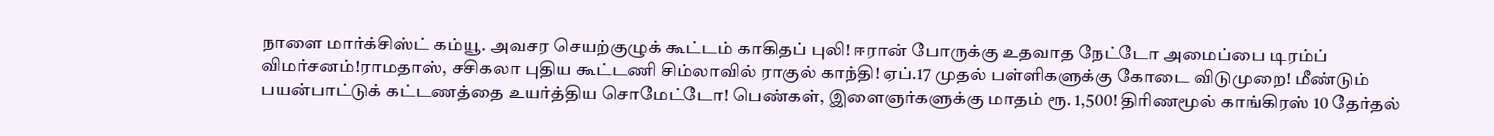நாளை மார்க்சிஸ்ட் கம்யூ. அவசர செயற்குழுக் கூட்டம் காகிதப் புலி! ஈரான் போருக்கு உதவாத நேட்டோ அமைப்பை டிரம்ப் விமர்சனம்!ராமதாஸ், சசிகலா புதிய கூட்டணி சிம்லாவில் ராகுல் காந்தி! ஏப்.17 முதல் பள்ளிகளுக்கு கோடை விடுமுறை! மீண்டும் பயன்பாட்டுக் கட்டணத்தை உயர்த்திய சொமேட்டோ! பெண்கள், இளைஞர்களுக்கு மாதம் ரூ. 1,500! திரிணமூல் காங்கிரஸ் 10 தேர்தல்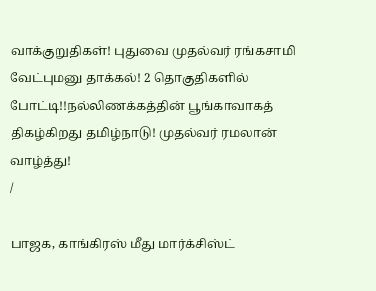வாக்குறுதிகள்! புதுவை முதல்வர் ரங்கசாமி வேட்புமனு தாக்கல்! 2 தொகுதிகளில் போட்டி!!நல்லிணக்கத்தின் பூங்காவாகத் திகழ்கிறது தமிழ்நாடு! முதல்வர் ரமலான் வாழ்த்து!
/

பாஜக, காங்கிரஸ் மீது மார்க்சிஸ்ட்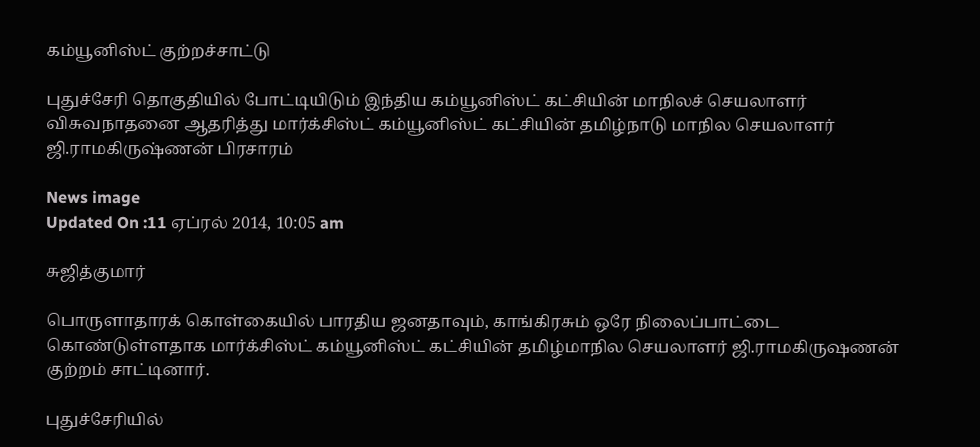கம்யூனிஸ்ட் குற்றச்சாட்டு

புதுச்சேரி தொகுதியில் போட்டியிடும் இந்திய கம்யூனிஸ்ட் கட்சியின் மாநிலச் செயலாளர் விசுவநாதனை ஆதரித்து மார்க்சிஸ்ட் கம்யூனிஸ்ட் கட்சியின் தமிழ்நாடு மாநில செயலாளர் ஜி.ராமகிருஷ்ணன் பிரசாரம்

News image
Updated On :11 ஏப்ரல் 2014, 10:05 am

சுஜித்குமார்

பொருளாதாரக் கொள்கையில் பாரதிய ஜனதாவும், காங்கிரசும் ஒரே நிலைப்பாட்டை கொண்டுள்ளதாக மார்க்சிஸ்ட் கம்யூனிஸ்ட் கட்சியின் தமிழ்மாநில செயலாளர் ஜி.ராமகிருஷணன் குற்றம் சாட்டினார்.

புதுச்சேரியில்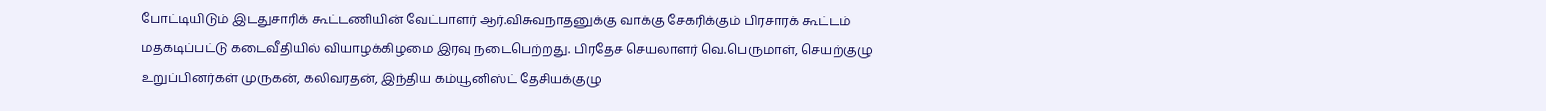போட்டியிடும் இடதுசாரிக் கூட்டணியின் வேட்பாளர் ஆர்.விசுவநாதனுக்கு வாக்கு சேகரிக்கும் பிரசாரக் கூட்டம் மதகடிப்பட்டு கடைவீதியில் வியாழக்கிழமை இரவு நடைபெற்றது. பிரதேச செயலாளர் வெ.பெருமாள், செயற்குழு உறுப்பினர்கள் முருகன், கலிவரதன், இந்திய கம்யூனிஸ்ட் தேசியக்குழு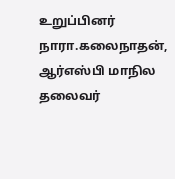உறுப்பினர் நாரா.கலைநாதன், ஆர்எஸ்பி மாநில தலைவர்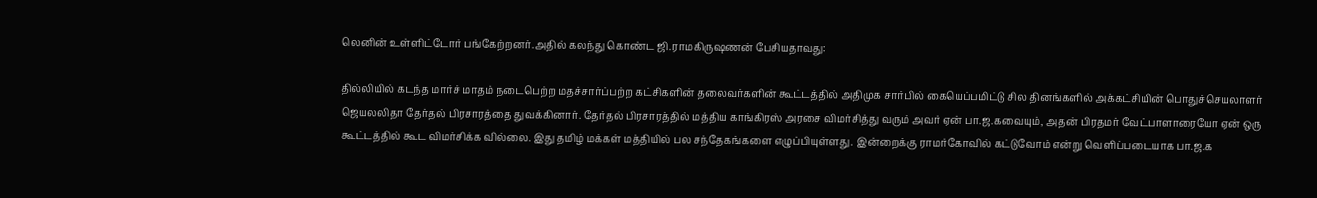லெனின் உள்ளிட்டோர் பங்கேற்றனர்.அதில் கலந்து கொண்ட ஜி.ராமகிருஷணன் பேசியதாவது:

தில்லியில் கடந்த மார்ச் மாதம் நடைபெற்ற மதச்சார்ப்பற்ற கட்சிகளின் தலைவர்களின் கூட்டத்தில் அதிமுக சார்பில் கையெப்பமிட்டு சில தினங்களில் அக்கட்சியின் பொதுச்செயலாளர் ஜெயலலிதா தேர்தல் பிரசாரத்தை துவக்கினார். தேர்தல் பிரசாரத்தில் மத்திய காங்கிரஸ் அரசை விமர்சித்து வரும் அவர் ஏன் பா.ஜ.கவையும், அதன் பிரதமர் வேட்பாளாரையோ ஏன் ஒரு கூட்டத்தில் கூட விமர்சிக்க வில்லை. இது தமிழ் மக்கள் மத்தியில் பல சந்தேகங்களை எழுப்பியுள்ளது. இன்றைக்கு ராமர்கோவில் கட்டுவோம் என்று வெளிப்படையாக பா.ஜ.க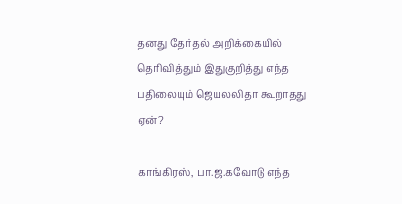தனது தேர்தல் அறிக்கையில் தெரிவித்தும் இதுகுறித்து எந்த பதிலையும் ஜெயலலிதா கூறாதது ஏன்?

காங்கிரஸ், பா.ஜ.கவோடு எந்த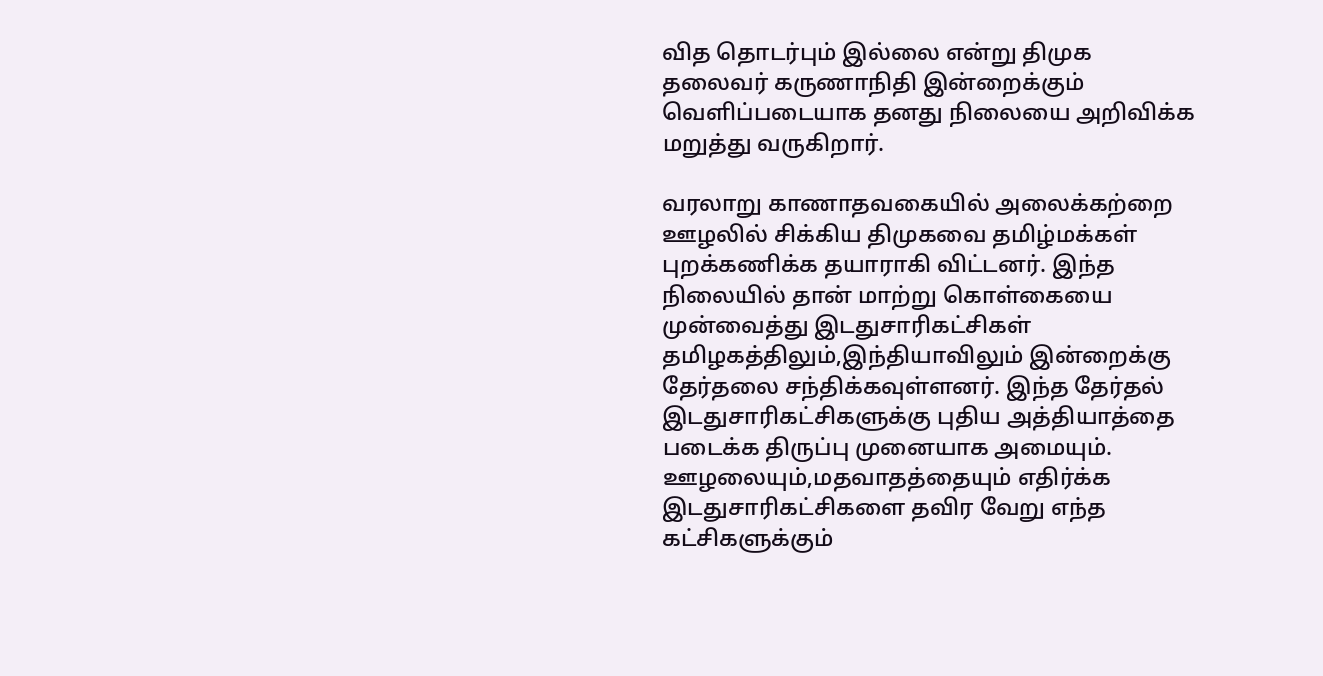வித தொடர்பும் இல்லை என்று திமுக தலைவர் கருணாநிதி இன்றைக்கும் வெளிப்படையாக தனது நிலையை அறிவிக்க மறுத்து வருகிறார்.

வரலாறு காணாதவகையில் அலைக்கற்றை ஊழலில் சிக்கிய திமுகவை தமிழ்மக்கள் புறக்கணிக்க தயாராகி விட்டனர். இந்த நிலையில் தான் மாற்று கொள்கையை முன்வைத்து இடதுசாரிகட்சிகள் தமிழகத்திலும்,இந்தியாவிலும் இன்றைக்கு தேர்தலை சந்திக்கவுள்ளனர். இந்த தேர்தல் இடதுசாரிகட்சிகளுக்கு புதிய அத்தியாத்தை படைக்க திருப்பு முனையாக அமையும். ஊழலையும்,மதவாதத்தையும் எதிர்க்க இடதுசாரிகட்சிகளை தவிர வேறு எந்த கட்சிகளுக்கும்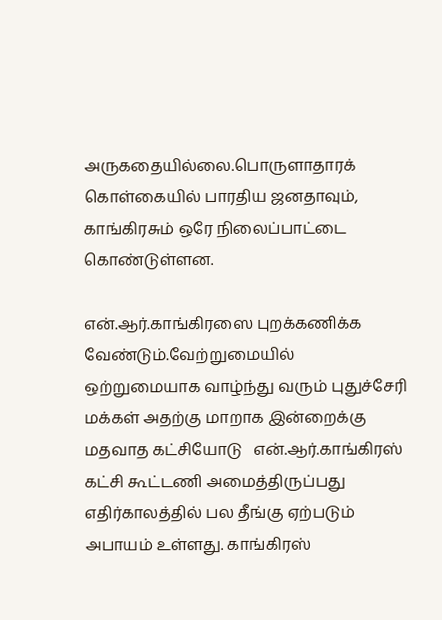அருகதையில்லை.பொருளாதாரக் கொள்கையில் பாரதிய ஜனதாவும், காங்கிரசும் ஒரே நிலைப்பாட்டை கொண்டுள்ளன.

என்.ஆர்.காங்கிரஸை புறக்கணிக்க வேண்டும்.வேற்றுமையில் ஒற்றுமையாக வாழ்ந்து வரும் புதுச்சேரி மக்கள் அதற்கு மாறாக இன்றைக்கு  மதவாத கட்சியோடு   என்.ஆர்.காங்கிரஸ் கட்சி கூட்டணி அமைத்திருப்பது எதிர்காலத்தில் பல தீங்கு ஏற்படும் அபாயம் உள்ளது. காங்கிரஸ்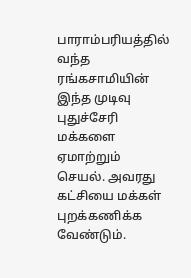பாராம்பரியத்தில் வந்த ரங்கசாமியின் இந்த முடிவு புதுச்சேரி மக்களை ஏமாற்றும் செயல். அவரது கட்சியை மக்கள் புறக்கணிக்க வேண்டும்.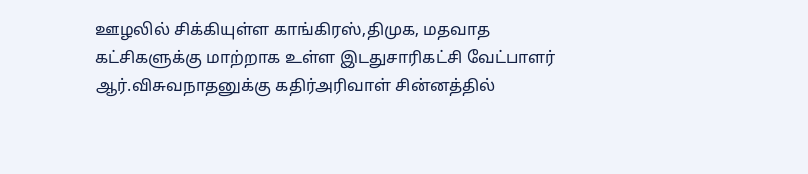ஊழலில் சிக்கியுள்ள காங்கிரஸ்,திமுக, மதவாத கட்சிகளுக்கு மாற்றாக உள்ள இடதுசாரிகட்சி வேட்பாளர்  ஆர்.விசுவநாதனுக்கு கதிர்அரிவாள் சின்னத்தில்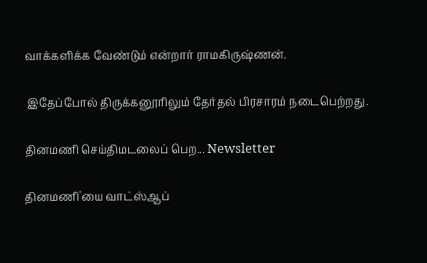வாக்களிக்க வேண்டும் என்றார் ராமகிருஷ்ணன்.

 இதேப்போல் திருக்கனூரிலும் தேர்தல் பிரசாரம் நடைபெற்றது.

தினமணி செய்திமடலைப் பெற... Newsletter

தினமணி'யை வாட்ஸ்ஆப்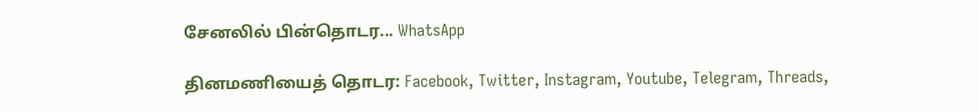சேனலில் பின்தொடர... WhatsApp

தினமணியைத் தொடர: Facebook, Twitter, Instagram, Youtube, Telegram, Threads,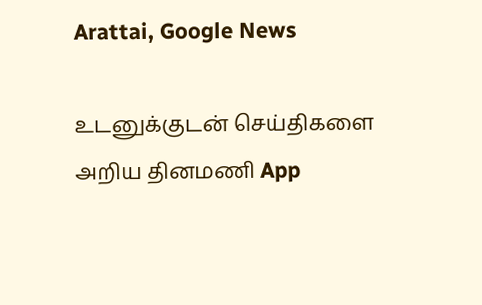Arattai, Google News

உடனுக்குடன் செய்திகளை அறிய தினமணி App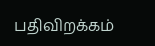பதிவிறக்கம்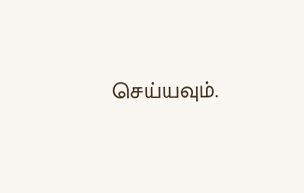செய்யவும்.